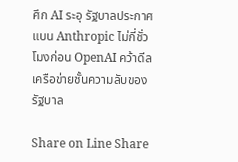ศึก AI ระอุ รัฐบาลประกาศแบน Anthropic ไม่กี่ชั่วโมงก่อน OpenAI คว้าดีลเครือข่ายชั้นความลับของรัฐบาล

Share on Line Share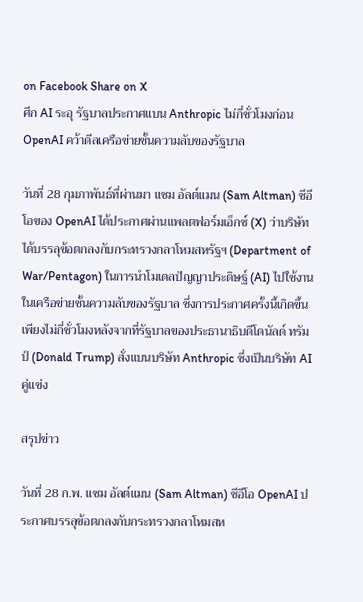on Facebook Share on X
ศึก AI ระอุ รัฐบาลประกาศแบน Anthropic ไม่กี่ชั่วโมงก่อน OpenAI คว้าดีลเครือข่ายชั้นความลับของรัฐบาล

วันที่ 28 กุมภาพันธ์ที่ผ่านมา แซม อัลต์แมน (Sam Altman) ซีอีโอของ OpenAI ได้ประกาศผ่านแพลตฟอร์มเอ็กซ์ (X) ว่าบริษัทได้บรรลุข้อตกลงกับกระทรวงกลาโหมสหรัฐฯ (Department of War/Pentagon) ในการนำโมเดลปัญญาประดิษฐ์ (AI) ไปใช้งานในเครือข่ายชั้นความลับของรัฐบาล ซึ่งการประกาศครั้งนี้เกิดขึ้นเพียงไม่กี่ชั่วโมงหลังจากที่รัฐบาลของประธานาธิบดีโดนัลด์ ทรัมป์ (Donald Trump) สั่งแบนบริษัท Anthropic ซึ่งเป็นบริษัท AI คู่แข่ง

สรุปข่าว

วันที่ 28 ก.พ. แซม อัลต์แมน (Sam Altman) ซีอีโอ OpenAI ประกาศบรรลุข้อตกลงกับกระทรวงกลาโหมสห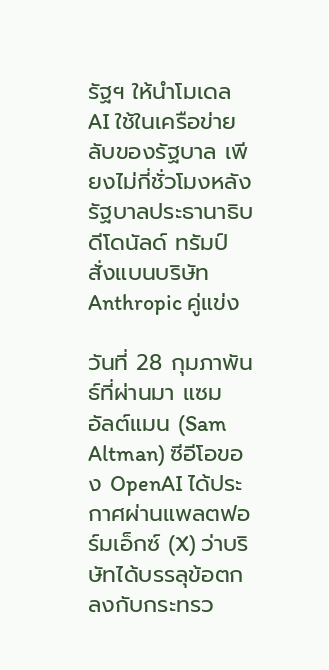รัฐฯ ให้นำโมเดล AI ใช้ในเครือข่ายลับของรัฐบาล เพียงไม่กี่ชั่วโมงหลังรัฐบาลประธานาธิบดีโดนัลด์ ทรัมป์ สั่งแบนบริษัท Anthropic คู่แข่ง

วันที่ 28 กุมภาพันธ์ที่ผ่านมา แซม อัลต์แมน (Sam Altman) ซีอีโอของ OpenAI ได้ประกาศผ่านแพลตฟอร์มเอ็กซ์ (X) ว่าบริษัทได้บรรลุข้อตกลงกับกระทรว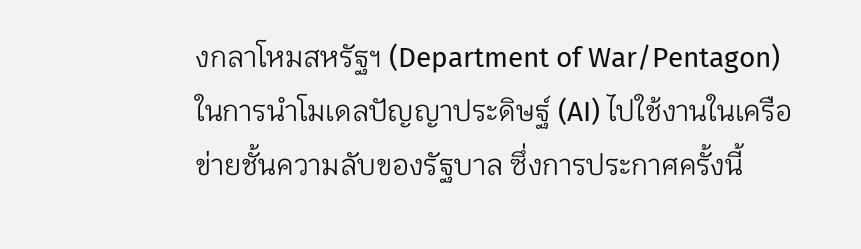งกลาโหมสหรัฐฯ (Department of War/Pentagon) ในการนำโมเดลปัญญาประดิษฐ์ (AI) ไปใช้งานในเครือข่ายชั้นความลับของรัฐบาล ซึ่งการประกาศครั้งนี้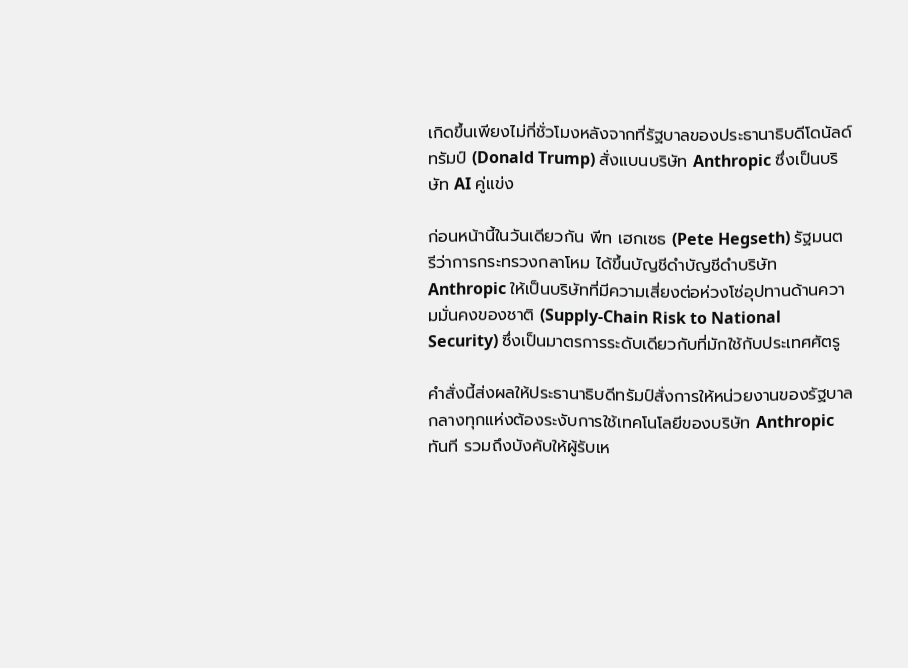เกิดขึ้นเพียงไม่กี่ชั่วโมงหลังจากที่รัฐบาลของประธานาธิบดีโดนัลด์ ทรัมป์ (Donald Trump) สั่งแบนบริษัท Anthropic ซึ่งเป็นบริษัท AI คู่แข่ง

ก่อนหน้านี้ในวันเดียวกัน พีท เฮกเซธ (Pete Hegseth) รัฐมนตรีว่าการกระทรวงกลาโหม ได้ขึ้นบัญชีดำบัญชีดำบริษัท Anthropic ให้เป็นบริษัทที่มีความเสี่ยงต่อห่วงโซ่อุปทานด้านความมั่นคงของชาติ (Supply-Chain Risk to National Security) ซึ่งเป็นมาตรการระดับเดียวกับที่มักใช้กับประเทศศัตรู

คำสั่งนี้ส่งผลให้ประธานาธิบดีทรัมป์สั่งการให้หน่วยงานของรัฐบาลกลางทุกแห่งต้องระงับการใช้เทคโนโลยีของบริษัท Anthropic ทันที รวมถึงบังคับให้ผู้รับเห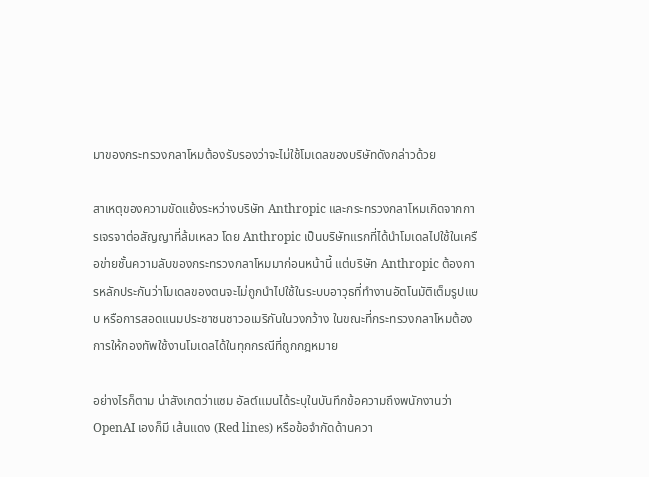มาของกระทรวงกลาโหมต้องรับรองว่าจะไม่ใช้โมเดลของบริษัทดังกล่าวด้วย

สาเหตุของความขัดแย้งระหว่างบริษัท Anthropic และกระทรวงกลาโหมเกิดจากการเจรจาต่อสัญญาที่ล้มเหลว โดย Anthropic เป็นบริษัทแรกที่ได้นำโมเดลไปใช้ในเครือข่ายชั้นความลับของกระทรวงกลาโหมมาก่อนหน้านี้ แต่บริษัท Anthropic ต้องการหลักประกันว่าโมเดลของตนจะไม่ถูกนำไปใช้ในระบบอาวุธที่ทำงานอัตโนมัติเต็มรูปแบบ หรือการสอดแนมประชาชนชาวอเมริกันในวงกว้าง ในขณะที่กระทรวงกลาโหมต้องการให้กองทัพใช้งานโมเดลได้ในทุกกรณีที่ถูกกฎหมาย

อย่างไรก็ตาม น่าสังเกตว่าแซม อัลต์แมนได้ระบุในบันทึกข้อความถึงพนักงานว่า OpenAI เองก็มี เส้นแดง (Red lines) หรือข้อจำกัดด้านควา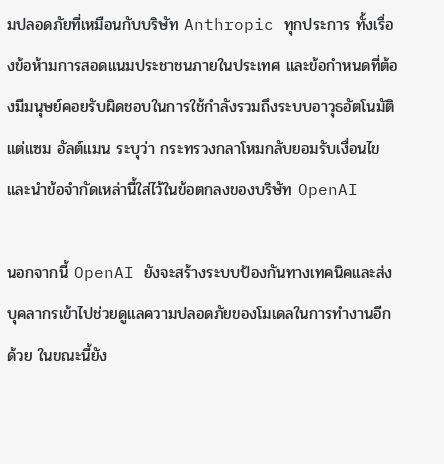มปลอดภัยที่เหมือนกับบริษัท Anthropic ทุกประการ ทั้งเรื่องข้อห้ามการสอดแนมประชาชนภายในประเทศ และข้อกำหนดที่ต้องมีมนุษย์คอยรับผิดชอบในการใช้กำลังรวมถึงระบบอาวุธอัตโนมัติ แต่แซม อัลต์แมน ระบุว่า กระทรวงกลาโหมกลับยอมรับเงื่อนไขและนำข้อจำกัดเหล่านี้ใส่ไว้ในข้อตกลงของบริษัท OpenAI

นอกจากนี้ OpenAI ยังจะสร้างระบบป้องกันทางเทคนิคและส่งบุคลากรเข้าไปช่วยดูแลความปลอดภัยของโมเดลในการทำงานอีกด้วย ในขณะนี้ยัง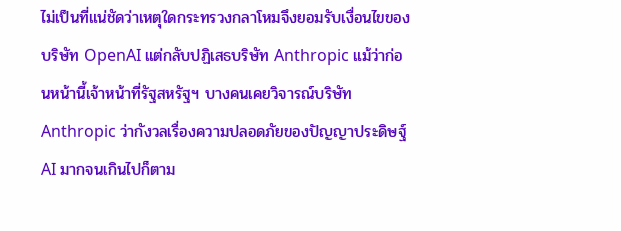ไม่เป็นที่แน่ชัดว่าเหตุใดกระทรวงกลาโหมจึงยอมรับเงื่อนไขของบริษัท OpenAI แต่กลับปฏิเสธบริษัท Anthropic แม้ว่าก่อนหน้านี้เจ้าหน้าที่รัฐสหรัฐฯ บางคนเคยวิจารณ์บริษัท Anthropic ว่ากังวลเรื่องความปลอดภัยของปัญญาประดิษฐ์ AI มากจนเกินไปก็ตาม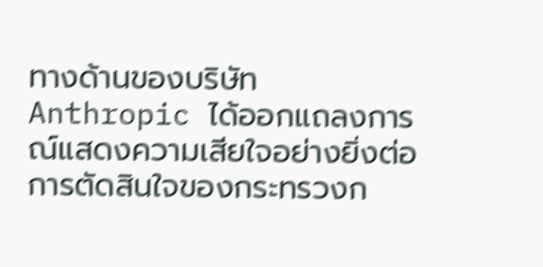ทางด้านของบริษัท Anthropic ได้ออกแถลงการณ์แสดงความเสียใจอย่างยิ่งต่อการตัดสินใจของกระทรวงก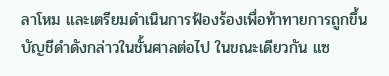ลาโหม และเตรียมดำเนินการฟ้องร้องเพื่อท้าทายการถูกขึ้นบัญชีดำดังกล่าวในชั้นศาลต่อไป ในขณะเดียวกัน แซ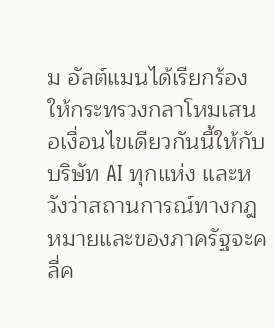ม อัลต์แมนได้เรียกร้องให้กระทรวงกลาโหมเสนอเงื่อนไขเดียวกันนี้ให้กับบริษัท AI ทุกแห่ง และหวังว่าสถานการณ์ทางกฎหมายและของภาครัฐจะคลี่ค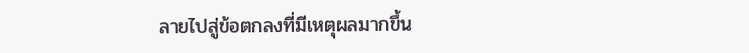ลายไปสู่ข้อตกลงที่มีเหตุผลมากขึ้น